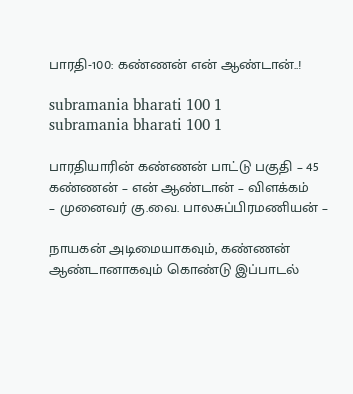பாரதி-100: கண்ணன் என் ஆண்டான்..!

subramania bharati 100 1
subramania bharati 100 1

பாரதியாரின் கண்ணன் பாட்டு பகுதி – 45
கண்ணன் – என் ஆண்டான் – விளக்கம்
– முனைவர் கு.வை. பாலசுப்பிரமணியன் –

நாயகன் அடிமையாகவும், கண்ணன் ஆண்டானாகவும் கொண்டு இப்பாடல்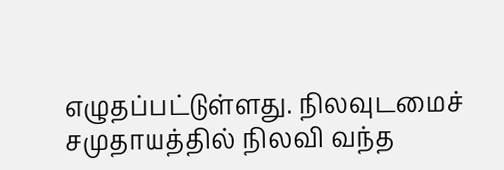எழுதப்பட்டுள்ளது. நிலவுடமைச் சமுதாயத்தில் நிலவி வந்த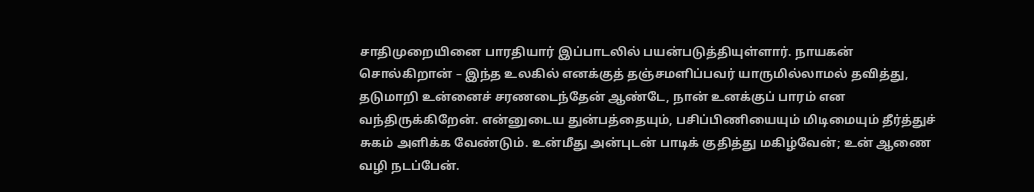சாதிமுறையினை பாரதியார் இப்பாடலில் பயன்படுத்தியுள்ளார். நாயகன் சொல்கிறான் – இந்த உலகில் எனக்குத் தஞ்சமளிப்பவர் யாருமில்லாமல் தவித்து, தடுமாறி உன்னைச் சரணடைந்தேன் ஆண்டே, நான் உனக்குப் பாரம் என வந்திருக்கிறேன். என்னுடைய துன்பத்தையும், பசிப்பிணியையும் மிடிமையும் தீர்த்துச் சுகம் அளிக்க வேண்டும். உன்மீது அன்புடன் பாடிக் குதித்து மகிழ்வேன்; உன் ஆணை வழி நடப்பேன்.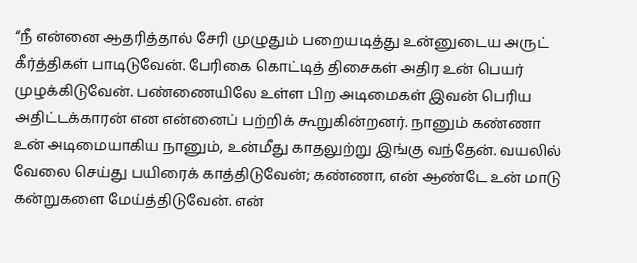“நீ என்னை ஆதரித்தால் சேரி முழுதும் பறையடித்து உன்னுடைய அருட் கீர்த்திகள் பாடிடுவேன். பேரிகை கொட்டித் திசைகள் அதிர உன் பெயர் முழக்கிடுவேன். பண்ணையிலே உள்ள பிற அடிமைகள் இவன் பெரிய அதிட்டக்காரன் என என்னைப் பற்றிக் கூறுகின்றனர். நானும் கண்ணா உன் அடிமையாகிய நானும், உன்மீது காதலுற்று இங்கு வந்தேன். வயலில் வேலை செய்து பயிரைக் காத்திடுவேன்; கண்ணா, என் ஆண்டே உன் மாடு கன்றுகளை மேய்த்திடுவேன். என்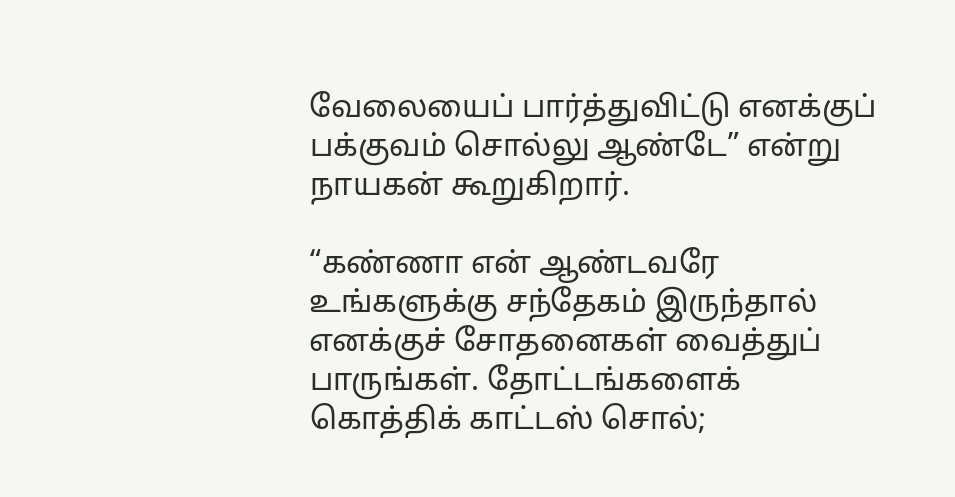வேலையைப் பார்த்துவிட்டு எனக்குப் பக்குவம் சொல்லு ஆண்டே” என்று நாயகன் கூறுகிறார்.

“கண்ணா என் ஆண்டவரே உங்களுக்கு சந்தேகம் இருந்தால் எனக்குச் சோதனைகள் வைத்துப் பாருங்கள். தோட்டங்களைக் கொத்திக் காட்டஸ் சொல்;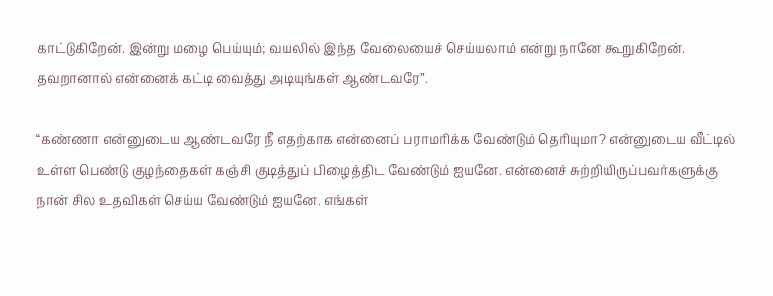காட்டுகிறேன். இன்று மழை பெய்யும்; வயலில் இந்த வேலையைச் செய்யலாம் என்று நானே கூறுகிறேன். தவறானால் என்னைக் கட்டி வைத்து அடியுங்கள் ஆண்டவரே”.

“கண்ணா என்னுடைய ஆண்டவரே நீ எதற்காக என்னைப் பராமரிக்க வேண்டும் தெரியுமா? என்னுடைய வீட்டில் உள்ள பெண்டு குழந்தைகள் கஞ்சி குடித்துப் பிழைத்திட வேண்டும் ஐயனே. என்னைச் சுற்றியிருப்பவர்களுக்கு நான் சில உதவிகள் செய்ய வேண்டும் ஐயனே. எங்கள்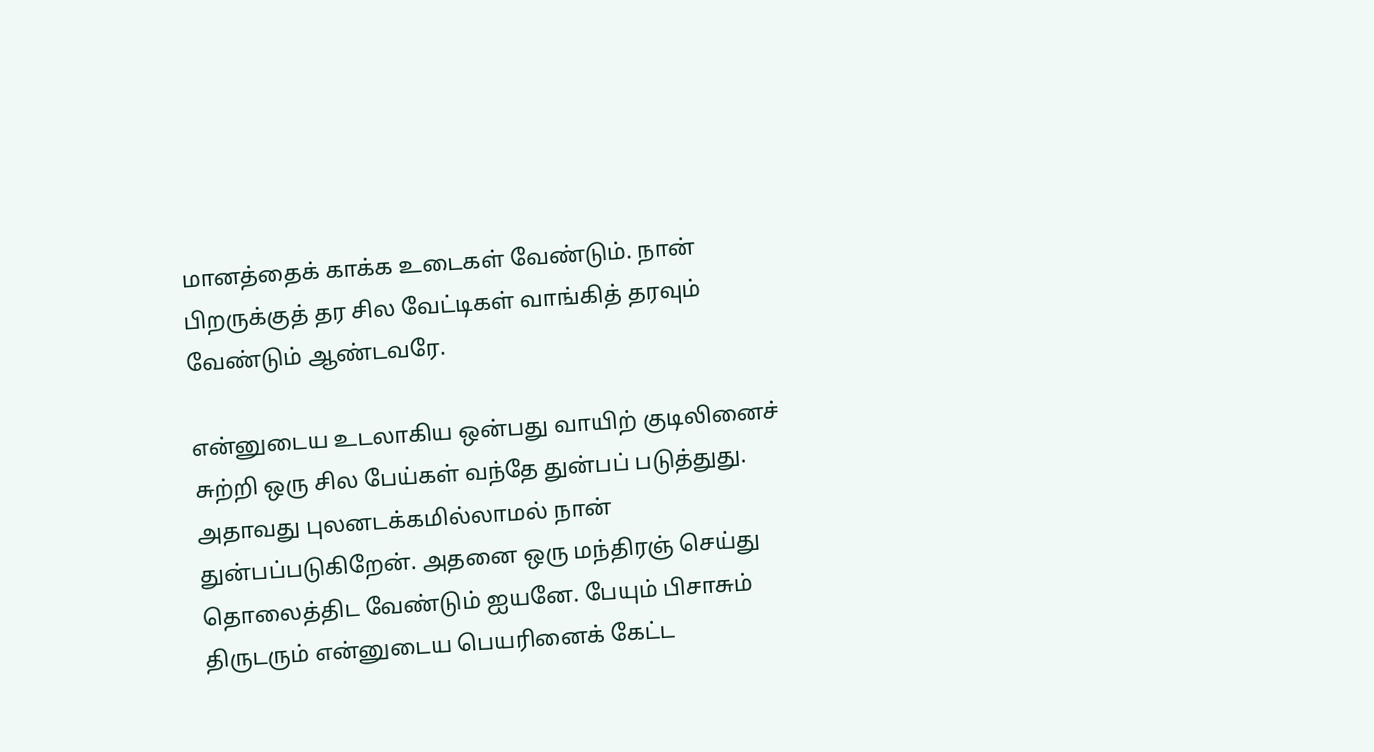மானத்தைக் காக்க உடைகள் வேண்டும். நான் பிறருக்குத் தர சில வேட்டிகள் வாங்கித் தரவும் வேண்டும் ஆண்டவரே.

என்னுடைய உடலாகிய ஒன்பது வாயிற் குடிலினைச் சுற்றி ஒரு சில பேய்கள் வந்தே துன்பப் படுத்துது. அதாவது புலனடக்கமில்லாமல் நான் துன்பப்படுகிறேன். அதனை ஒரு மந்திரஞ் செய்து தொலைத்திட வேண்டும் ஐயனே. பேயும் பிசாசும் திருடரும் என்னுடைய பெயரினைக் கேட்ட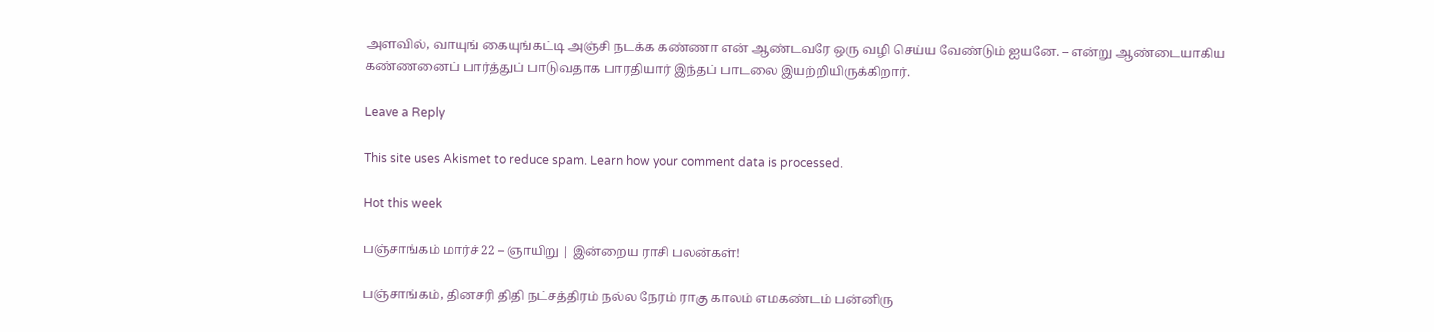அளவில், வாயுங் கையுங்கட்டி அஞ்சி நடக்க கண்ணா என் ஆண்டவரே ஒரு வழி செய்ய வேண்டும் ஐயனே. – என்று ஆண்டையாகிய கண்ணனைப் பார்த்துப் பாடுவதாக பாரதியார் இந்தப் பாடலை இயற்றியிருக்கிறார்.

Leave a Reply

This site uses Akismet to reduce spam. Learn how your comment data is processed.

Hot this week

பஞ்சாங்கம் மார்ச் 22 – ஞாயிறு | இன்றைய ராசி பலன்கள்!

பஞ்சாங்கம், தினசரி திதி நட்சத்திரம் நல்ல நேரம் ராகு காலம் எமகண்டம் பன்னிரு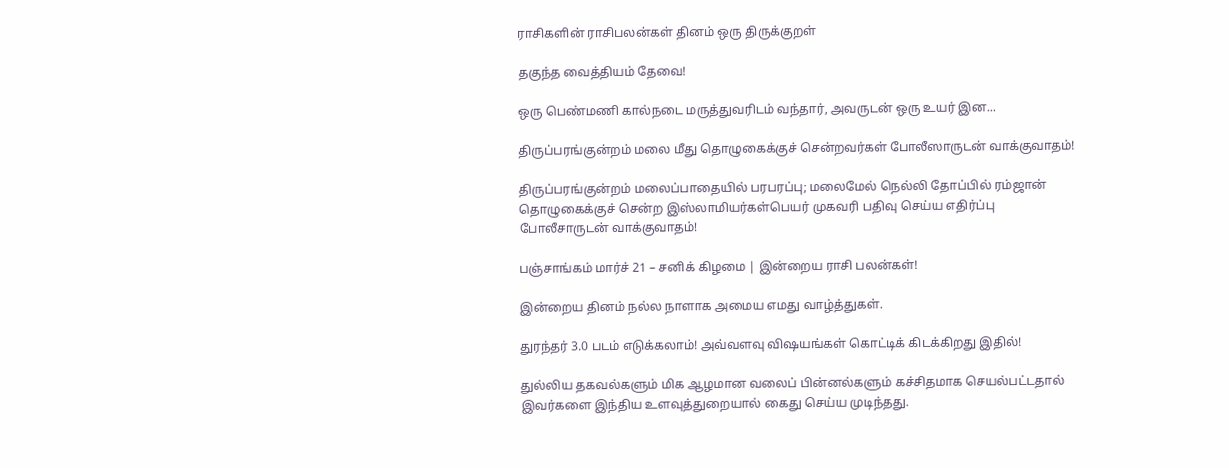ராசிகளின் ராசிபலன்கள் தினம் ஒரு திருக்குறள்

தகுந்த வைத்தியம் தேவை!

ஒரு பெண்மணி கால்நடை மருத்துவரிடம் வந்தார், அவருடன் ஒரு உயர் இன...

திருப்பரங்குன்றம் மலை மீது தொழுகைக்குச் சென்றவர்கள் போலீஸாருடன் வாக்குவாதம்!

திருப்பரங்குன்றம் மலைப்பாதையில் பரபரப்பு; மலைமேல் நெல்லி தோப்பில் ரம்ஜான் தொழுகைக்குச் சென்ற இஸ்லாமியர்கள்பெயர் முகவரி பதிவு செய்ய எதிர்ப்பு போலீசாருடன் வாக்குவாதம்!

பஞ்சாங்கம் மார்ச் 21 – சனிக் கிழமை | இன்றைய ராசி பலன்கள்!

இன்றைய தினம் நல்ல நாளாக அமைய எமது வாழ்த்துகள்.

துரந்தர் 3.0 படம் எடுக்கலாம்! அவ்வளவு விஷயங்கள் கொட்டிக் கிடக்கிறது இதில்!

துல்லிய தகவல்களும் மிக ஆழமான வலைப் பின்னல்களும் கச்சிதமாக செயல்பட்டதால் இவர்களை இந்திய உளவுத்துறையால் கைது செய்ய முடிந்தது.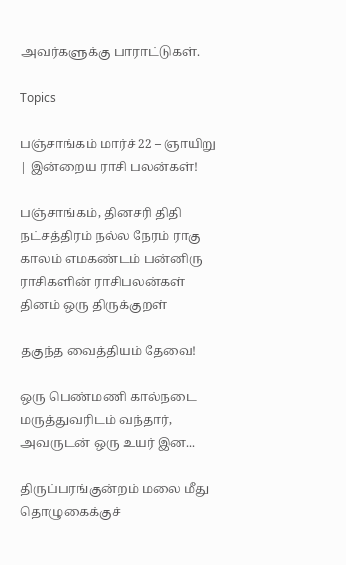அவர்களுக்கு பாராட்டுகள்.

Topics

பஞ்சாங்கம் மார்ச் 22 – ஞாயிறு | இன்றைய ராசி பலன்கள்!

பஞ்சாங்கம், தினசரி திதி நட்சத்திரம் நல்ல நேரம் ராகு காலம் எமகண்டம் பன்னிரு ராசிகளின் ராசிபலன்கள் தினம் ஒரு திருக்குறள்

தகுந்த வைத்தியம் தேவை!

ஒரு பெண்மணி கால்நடை மருத்துவரிடம் வந்தார், அவருடன் ஒரு உயர் இன...

திருப்பரங்குன்றம் மலை மீது தொழுகைக்குச்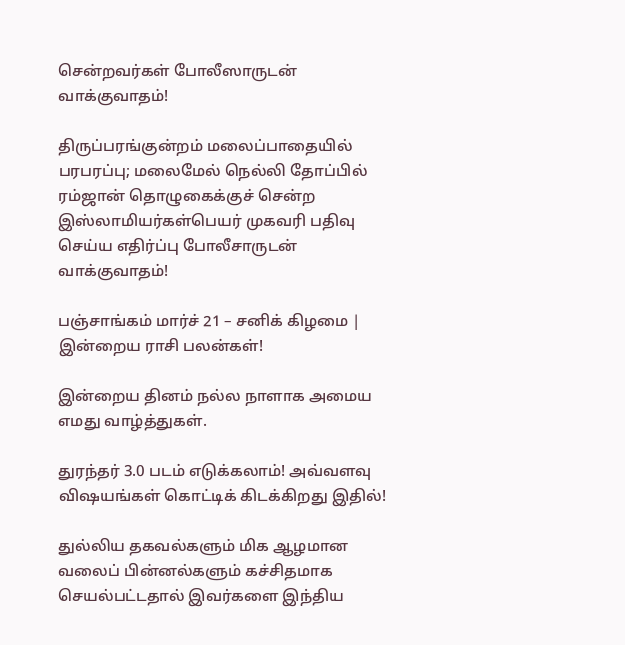சென்றவர்கள் போலீஸாருடன் வாக்குவாதம்!

திருப்பரங்குன்றம் மலைப்பாதையில் பரபரப்பு; மலைமேல் நெல்லி தோப்பில் ரம்ஜான் தொழுகைக்குச் சென்ற இஸ்லாமியர்கள்பெயர் முகவரி பதிவு செய்ய எதிர்ப்பு போலீசாருடன் வாக்குவாதம்!

பஞ்சாங்கம் மார்ச் 21 – சனிக் கிழமை | இன்றைய ராசி பலன்கள்!

இன்றைய தினம் நல்ல நாளாக அமைய எமது வாழ்த்துகள்.

துரந்தர் 3.0 படம் எடுக்கலாம்! அவ்வளவு விஷயங்கள் கொட்டிக் கிடக்கிறது இதில்!

துல்லிய தகவல்களும் மிக ஆழமான வலைப் பின்னல்களும் கச்சிதமாக செயல்பட்டதால் இவர்களை இந்திய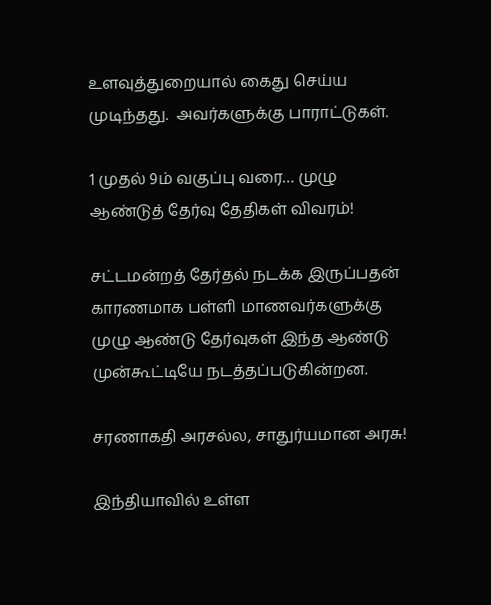உளவுத்துறையால் கைது செய்ய முடிந்தது.  அவர்களுக்கு பாராட்டுகள்.

1 முதல் 9ம் வகுப்பு வரை… முழு ஆண்டுத் தேர்வு தேதிகள் விவரம்!

சட்டமன்றத் தேர்தல் நடக்க இருப்பதன் காரணமாக பள்ளி மாணவர்களுக்கு முழு ஆண்டு தேர்வுகள் இந்த ஆண்டு முன்கூட்டியே நடத்தப்படுகின்றன.

சரணாகதி அரசல்ல, சாதுர்யமான அரசு!

இந்தியாவில் உள்ள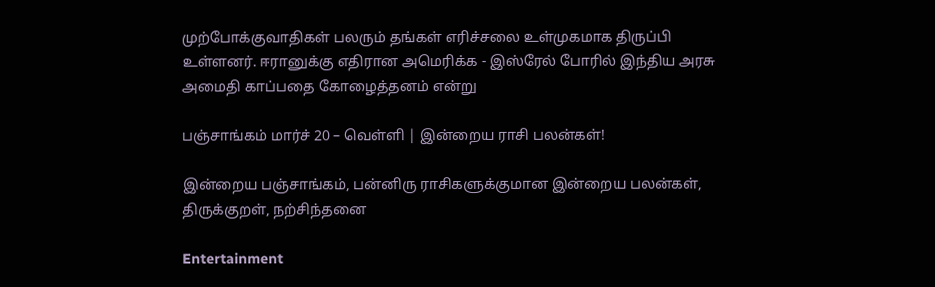முற்போக்குவாதிகள் பலரும் தங்கள் எரிச்சலை உள்முகமாக திருப்பி உள்ளனர். ஈரானுக்கு எதிரான அமெரிக்க - இஸ்ரேல் போரில் இந்திய அரசு அமைதி காப்பதை கோழைத்தனம் என்று

பஞ்சாங்கம் மார்ச் 20 – வெள்ளி | இன்றைய ராசி பலன்கள்!

இன்றைய பஞ்சாங்கம், பன்னிரு ராசிகளுக்குமான இன்றைய பலன்கள், திருக்குறள், நற்சிந்தனை

Entertainment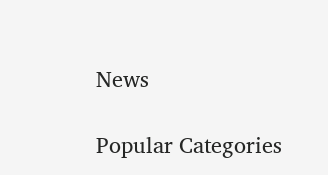News

Popular Categories